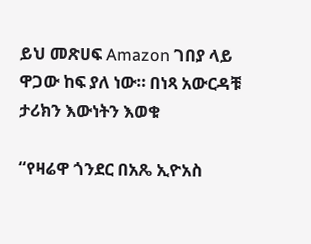ይህ መጽሀፍ Amazon ገበያ ላይ ዋጋው ከፍ ያለ ነው። በነጻ አውርዳቹ ታሪክን እውነትን እወቁ

“የዛሬዋ ጎንደር በአጼ ኢዮአስ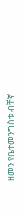ዘመን የቤተመንግስቱ ብቸኛ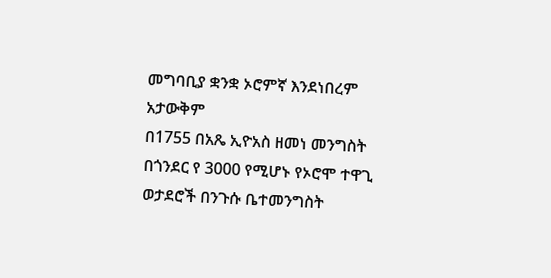መግባቢያ ቋንቋ ኦሮምኛ እንደነበረም አታውቅም
በ1755 በአጼ ኢዮአስ ዘመነ መንግስት በጎንደር የ 3000 የሚሆኑ የኦሮሞ ተዋጊ ወታደሮች በንጉሱ ቤተመንግስት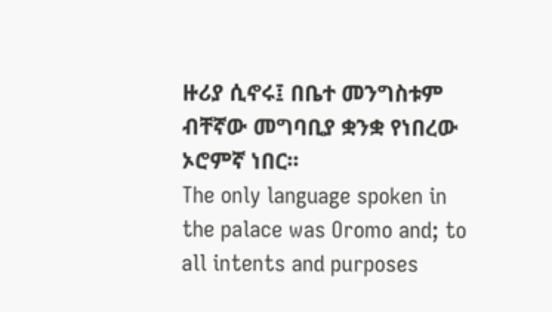ዙሪያ ሲኖሩ፤ በቤተ መንግስቱም ብቸኛው መግባቢያ ቋንቋ የነበረው ኦሮምኛ ነበር፡፡
The only language spoken in the palace was Oromo and; to all intents and purposes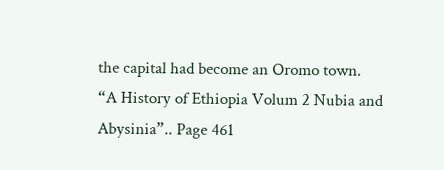the capital had become an Oromo town.
“A History of Ethiopia Volum 2 Nubia and Abysinia”.. Page 461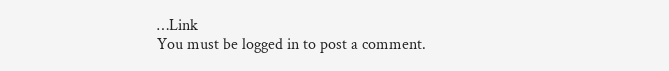…Link
You must be logged in to post a comment.